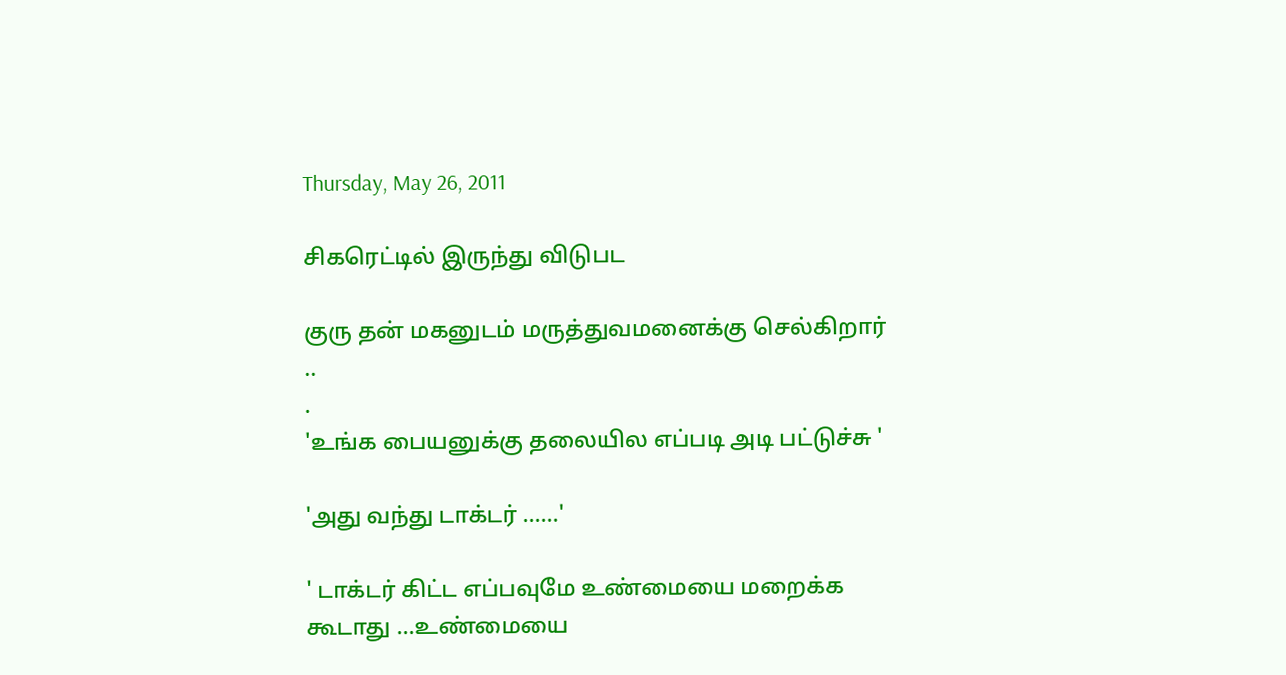Thursday, May 26, 2011

சிகரெட்டில் இருந்து விடுபட

குரு தன் மகனுடம் மருத்துவமனைக்கு செல்கிறார் ..
.
'உங்க பையனுக்கு தலையில எப்படி அடி பட்டுச்சு '

'அது வந்து டாக்டர் ......'

' டாக்டர் கிட்ட எப்பவுமே உண்மையை மறைக்க கூடாது ...உண்மையை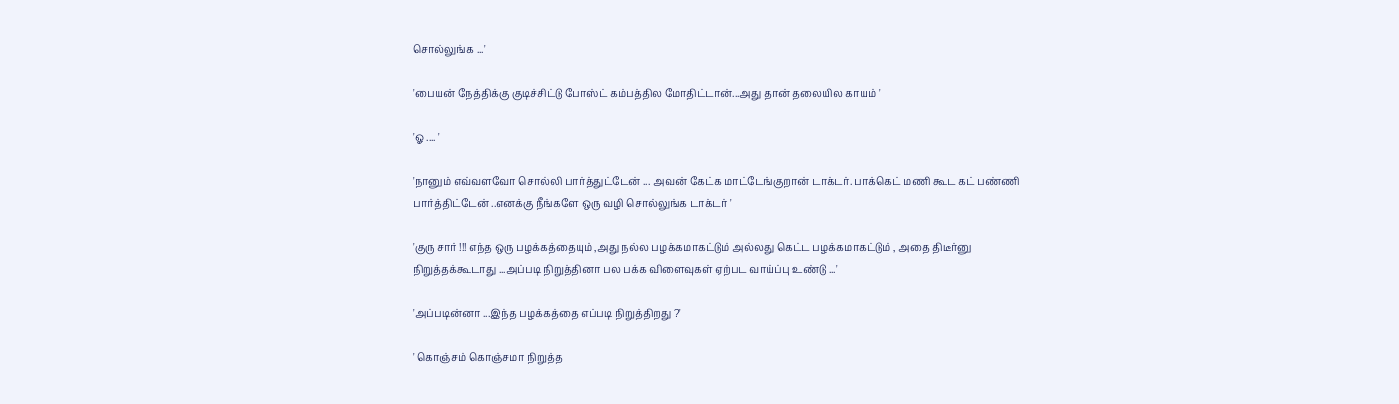சொல்லுங்க ...'

'பையன் நேத்திக்கு குடிச்சிட்டு போஸ்ட் கம்பத்தில மோதிட்டான்...அது தான் தலையில காயம் '

'ஓ .... '

'நானும் எவ்வளவோ சொல்லி பார்த்துட்டேன் ... அவன் கேட்க மாட்டேங்குறான் டாக்டர். பாக்கெட் மணி கூட கட் பண்ணி பார்த்திட்டேன் ..எனக்கு நீங்களே ஒரு வழி சொல்லுங்க டாக்டர் '

'குரு சார் !!! எந்த ஒரு பழக்கத்தையும் ,அது நல்ல பழக்கமாகட்டும் அல்லது கெட்ட பழக்கமாகட்டும் , அதை திடீர்னு நிறுத்தக்கூடாது ...அப்படி நிறுத்தினா பல பக்க விளைவுகள் ஏற்பட வாய்ப்பு உண்டு ...'

'அப்படின்னா ...இந்த பழக்கத்தை எப்படி நிறுத்திறது ?'

' கொஞ்சம் கொஞ்சமா நிறுத்த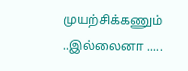முயற்சிக்கணும் ..இல்லைனா .....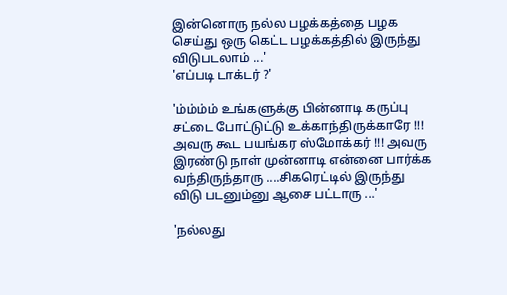இன்னொரு நல்ல பழக்கத்தை பழக செய்து ஒரு கெட்ட பழக்கத்தில் இருந்து விடுபடலாம் ...'
'எப்படி டாக்டர் ?'

'ம்ம்ம்ம் உங்களுக்கு பின்னாடி கருப்பு சட்டை போட்டுட்டு உக்காந்திருக்காரே !!! அவரு கூட பயங்கர ஸ்மோக்கர் !!! அவரு இரண்டு நாள் முன்னாடி என்னை பார்க்க வந்திருந்தாரு ....சிகரெட்டில் இருந்து விடு படனும்னு ஆசை பட்டாரு ...'

'நல்லது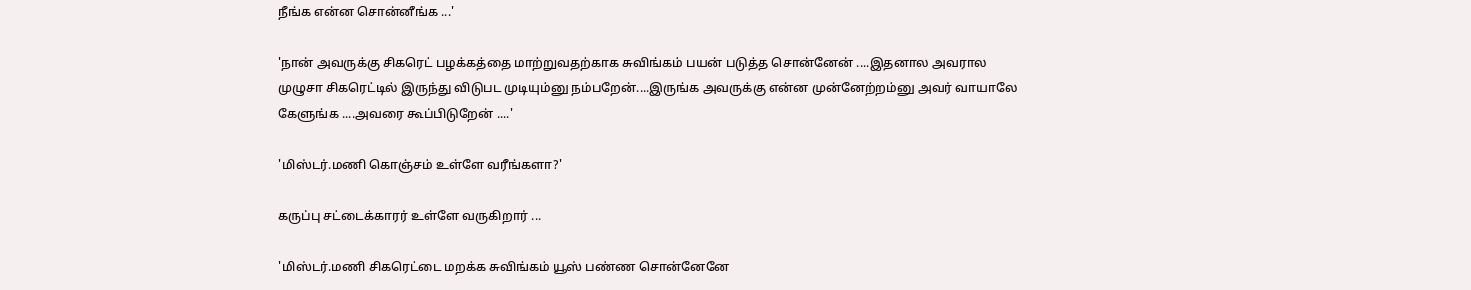நீங்க என்ன சொன்னீங்க ...'

'நான் அவருக்கு சிகரெட் பழக்கத்தை மாற்றுவதற்காக சுவிங்கம் பயன் படுத்த சொன்னேன் ....இதனால அவரால முழுசா சிகரெட்டில் இருந்து விடுபட முடியும்னு நம்பறேன்....இருங்க அவருக்கு என்ன முன்னேற்றம்னு அவர் வாயாலே கேளுங்க ....அவரை கூப்பிடுறேன் ....'

'மிஸ்டர்.மணி கொஞ்சம் உள்ளே வரீங்களா?'

கருப்பு சட்டைக்காரர் உள்ளே வருகிறார் ...

'மிஸ்டர்.மணி சிகரெட்டை மறக்க சுவிங்கம் யூஸ் பண்ண சொன்னேனே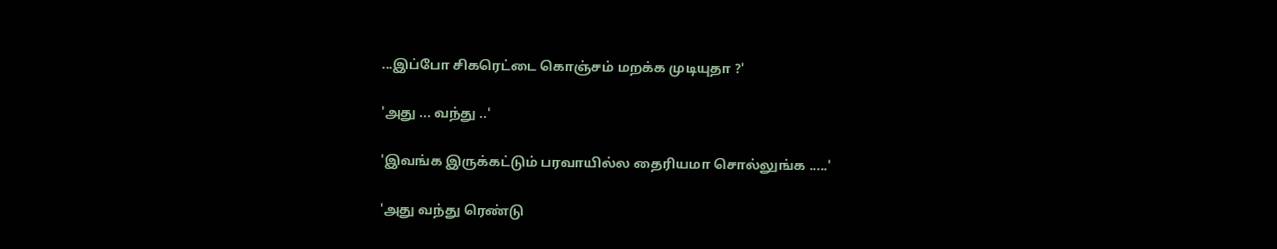...இப்போ சிகரெட்டை கொஞ்சம் மறக்க முடியுதா ?'

'அது ... வந்து ..'

'இவங்க இருக்கட்டும் பரவாயில்ல தைரியமா சொல்லுங்க .....'

'அது வந்து ரெண்டு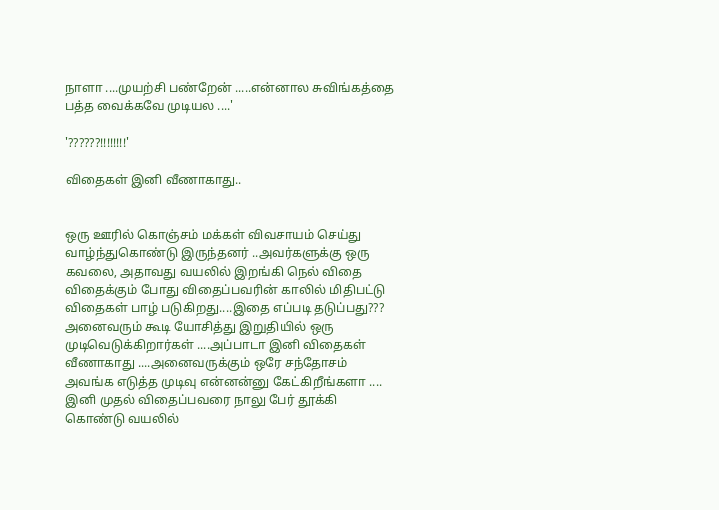நாளா ....முயற்சி பண்றேன் .....என்னால சுவிங்கத்தை பத்த வைக்கவே முடியல ....'

'??????!!!!!!!!'

விதைகள் இனி வீணாகாது..


ஒரு ஊரில் கொஞ்சம் மக்கள் விவசாயம் செய்து வாழ்ந்துகொண்டு இருந்தனர் ..அவர்களுக்கு ஒரு கவலை, அதாவது வயலில் இறங்கி நெல் விதை விதைக்கும் போது விதைப்பவரின் காலில் மிதிபட்டு விதைகள் பாழ் படுகிறது....இதை எப்படி தடுப்பது???
அனைவரும் கூடி யோசித்து இறுதியில் ஒரு முடிவெடுக்கிறார்கள் ....அப்பாடா இனி விதைகள் வீணாகாது ....அனைவருக்கும் ஒரே சந்தோசம்
அவங்க எடுத்த முடிவு என்னன்னு கேட்கிறீங்களா ....
இனி முதல் விதைப்பவரை நாலு பேர் தூக்கி கொண்டு வயலில்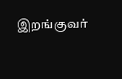இறங்குவர்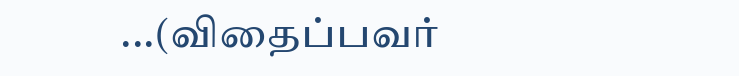...(விதைப்பவர்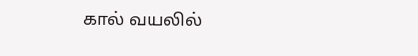கால் வயலில்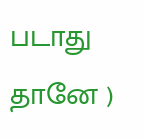படாது தானே )